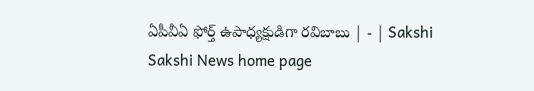ఏపీవీఏ ఫోర్త్‌ ఉపాధ్యక్షుడిగా రవిబాబు | - | Sakshi
Sakshi News home page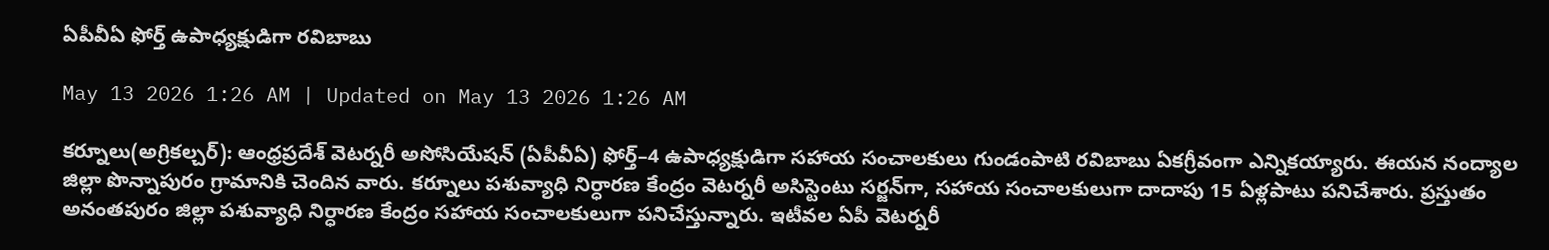ఏపీవీఏ ఫోర్త్‌ ఉపాధ్యక్షుడిగా రవిబాబు

May 13 2026 1:26 AM | Updated on May 13 2026 1:26 AM

కర్నూలు(అగ్రికల్చర్‌): ఆంధ్రప్రదేశ్‌ వెటర్నరీ అసోసియేషన్‌ (ఏపీవీఏ) ఫోర్త్‌–4 ఉపాధ్యక్షుడిగా సహాయ సంచాలకులు గుండంపాటి రవిబాబు ఏకగ్రీవంగా ఎన్నికయ్యారు. ఈయన నంద్యాల జిల్లా పొన్నాపురం గ్రామానికి చెందిన వారు. కర్నూలు పశువ్యాధి నిర్ధారణ కేంద్రం వెటర్నరీ అసిస్టెంటు సర్జన్‌గా, సహాయ సంచాలకులుగా దాదాపు 15 ఏళ్లపాటు పనిచేశారు. ప్రస్తుతం అనంతపురం జిల్లా పశువ్యాధి నిర్ధారణ కేంద్రం సహాయ సంచాలకులుగా పనిచేస్తున్నారు. ఇటీవల ఏపీ వెటర్నరీ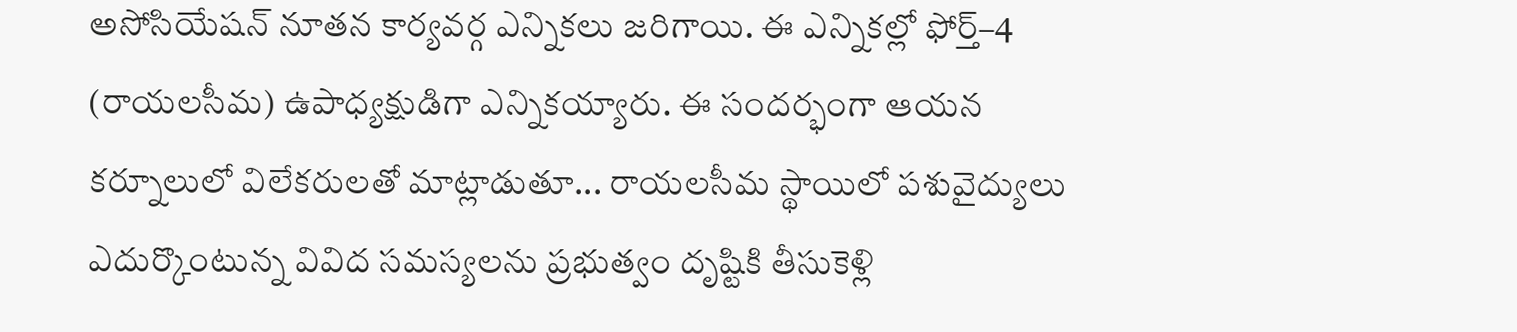అసోసియేషన్‌ నూతన కార్యవర్గ ఎన్నికలు జరిగాయి. ఈ ఎన్నికల్లో ఫోర్త్‌–4 (రాయలసీమ) ఉపాధ్యక్షుడిగా ఎన్నికయ్యారు. ఈ సందర్భంగా ఆయన కర్నూలులో విలేకరులతో మాట్లాడుతూ... రాయలసీమ స్థాయిలో పశువైద్యులు ఎదుర్కొంటున్న వివిద సమస్యలను ప్రభుత్వం దృష్టికి తీసుకెళ్లి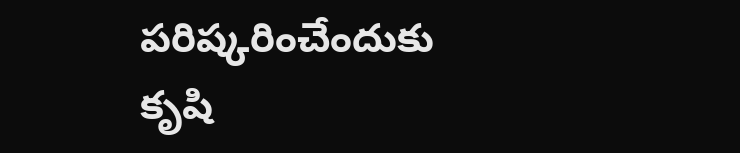పరిష్కరించేందుకు కృషి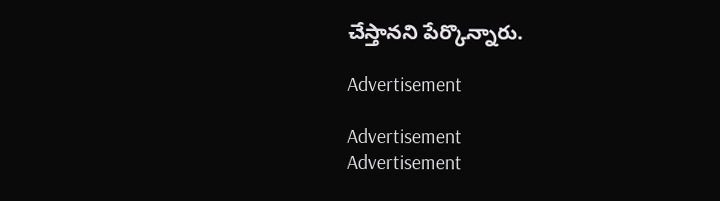చేస్తానని పేర్కొన్నారు.

Advertisement

Advertisement
Advertisement